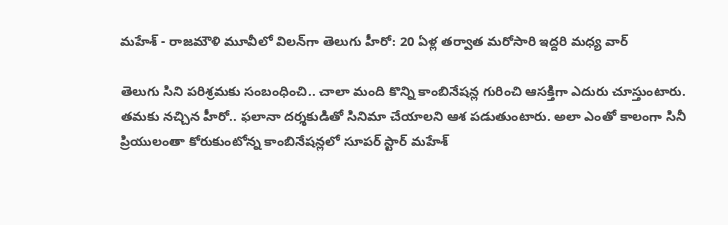మహేశ్ - రాజమౌళి మూవీలో విలన్‌గా తెలుగు హీరో: 20 ఏళ్ల తర్వాత మరోసారి ఇద్దరి మధ్య వార్

తెలుగు సిని పరిశ్రమకు సంబంధించి.. చాలా మంది కొన్ని కాంబినేషన్ల గురించి ఆసక్తిగా ఎదురు చూస్తుంటారు. తమకు నచ్చిన హీరో.. ఫలానా దర్శకుడితో సినిమా చేయాలని ఆశ పడుతుంటారు. అలా ఎంతో కాలంగా సినీ ప్రియులంతా కోరుకుంటోన్న కాంబినేషన్లలో సూపర్ స్టార్ మహేశ్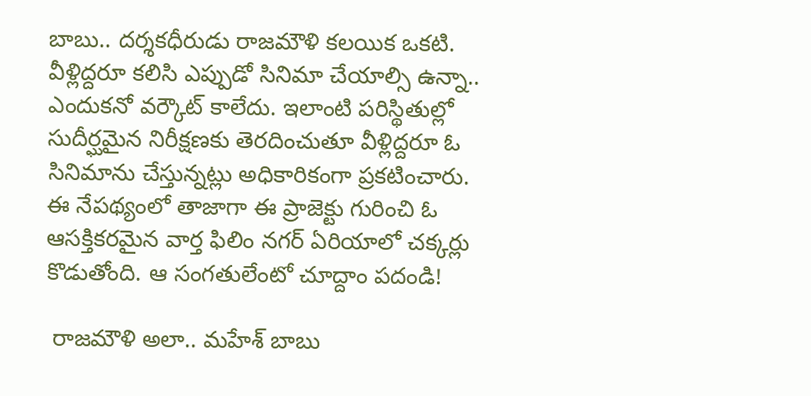బాబు.. దర్శకధీరుడు రాజమౌళి కలయిక ఒకటి. వీళ్లిద్దరూ కలిసి ఎప్పుడో సినిమా చేయాల్సి ఉన్నా.. ఎందుకనో వర్కౌట్ కాలేదు. ఇలాంటి పరిస్థితుల్లో సుదీర్ఘమైన నిరీక్షణకు తెరదించుతూ వీళ్లిద్దరూ ఓ సినిమాను చేస్తున్నట్లు అధికారికంగా ప్రకటించారు. ఈ నేపథ్యంలో తాజాగా ఈ ప్రాజెక్టు గురించి ఓ ఆసక్తికరమైన వార్త ఫిలిం నగర్ ఏరియాలో చక్కర్లు కొడుతోంది. ఆ సంగతులేంటో చూద్దాం పదండి!

 రాజమౌళి అలా.. మహేశ్ బాబు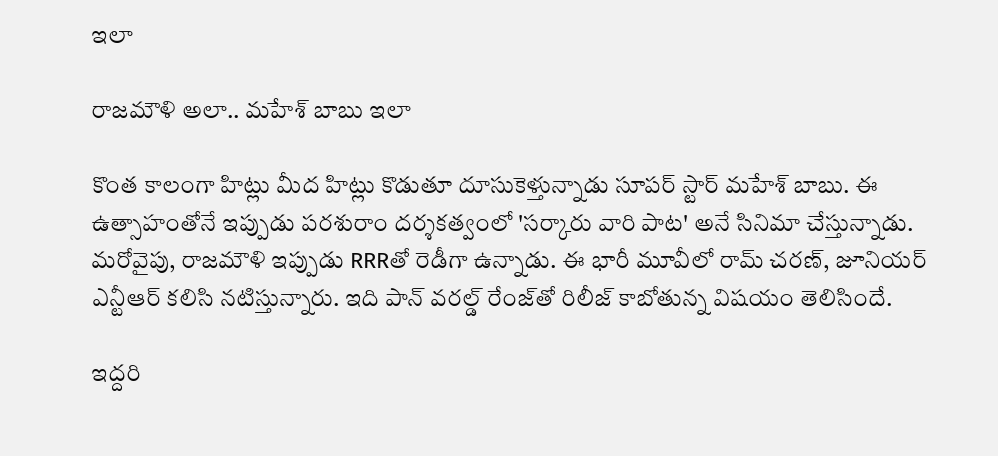ఇలా

రాజమౌళి అలా.. మహేశ్ బాబు ఇలా

కొంత కాలంగా హిట్లు మీద హిట్లు కొడుతూ దూసుకెళ్తున్నాడు సూపర్ స్టార్ మహేశ్ బాబు. ఈ ఉత్సాహంతోనే ఇప్పుడు పరశురాం దర్శకత్వంలో 'సర్కారు వారి పాట' అనే సినిమా చేస్తున్నాడు. మరోవైపు, రాజమౌళి ఇప్పుడు RRRతో రెడీగా ఉన్నాడు. ఈ భారీ మూవీలో రామ్ చరణ్, జూనియర్ ఎన్టీఆర్ కలిసి నటిస్తున్నారు. ఇది పాన్ వరల్డ్ రేంజ్‌తో రిలీజ్ కాబోతున్న విషయం తెలిసిందే.

ఇద్దరి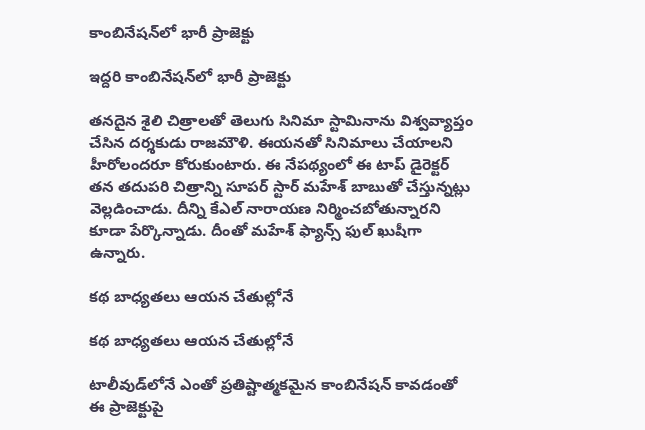కాంబినేషన్‌లో భారీ ప్రాజెక్టు

ఇద్దరి కాంబినేషన్‌లో భారీ ప్రాజెక్టు

తనదైన శైలి చిత్రాలతో తెలుగు సినిమా స్టామినాను విశ్వవ్యాప్తం చేసిన దర్శకుడు రాజమౌళి. ఈయనతో సినిమాలు చేయాలని హీరోలందరూ కోరుకుంటారు. ఈ నేపథ్యంలో ఈ టాప్ డైరెక్టర్ తన తదుపరి చిత్రాన్ని సూపర్ స్టార్ మహేశ్ బాబుతో చేస్తున్నట్లు వెల్లడించాడు. దీన్ని కేఎల్ నారాయణ నిర్మించబోతున్నారని కూడా పేర్కొన్నాడు. దీంతో మహేశ్ ఫ్యాన్స్ ఫుల్ ఖుషీగా ఉన్నారు.

కథ బాధ్యతలు ఆయన చేతుల్లోనే

కథ బాధ్యతలు ఆయన చేతుల్లోనే

టాలీవుడ్‌లోనే ఎంతో ప్రతిష్టాత్మకమైన కాంబినేషన్ కావడంతో ఈ ప్రాజెక్టుపై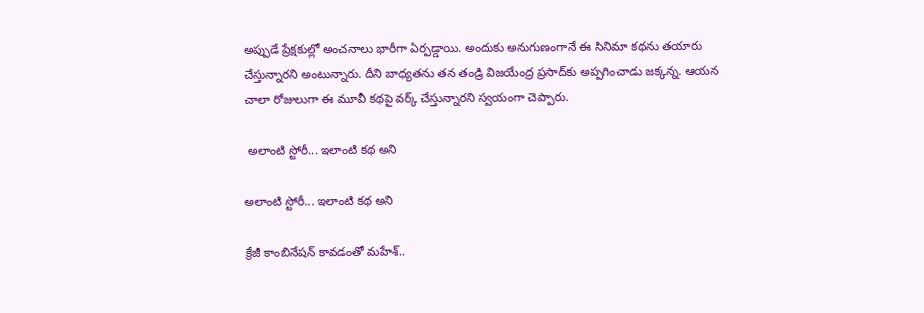అప్పుడే ప్రేక్షకుల్లో అంచనాలు భారీగా ఏర్పడ్డాయి. అందుకు అనుగుణంగానే ఈ సినిమా కథను తయారు చేస్తున్నారని అంటున్నారు. దీని బాధ్యతను తన తండ్రి విజయేంద్ర ప్రసాద్‌కు అప్పగించాడు జక్కన్న. ఆయన చాలా రోజులుగా ఈ మూవీ కథపై వర్క్ చేస్తున్నారని స్వయంగా చెప్పారు.

 అలాంటి స్టోరీ... ఇలాంటి కథ అని

అలాంటి స్టోరీ... ఇలాంటి కథ అని

క్రేజీ కాంబినేషన్‌ కావడంతో మహేశ్..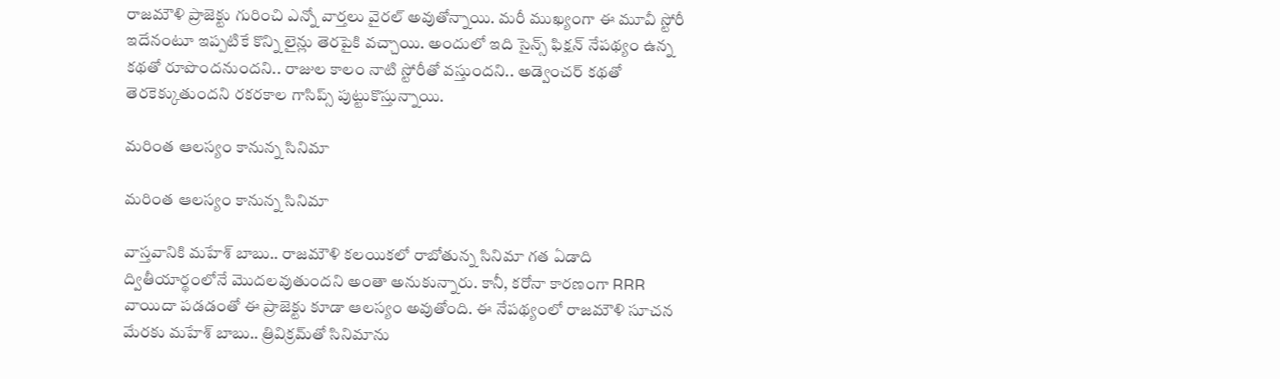రాజమౌళి ప్రాజెక్టు గురించి ఎన్నో వార్తలు వైరల్ అవుతోన్నాయి. మరీ ముఖ్యంగా ఈ మూవీ స్టోరీ ఇదేనంటూ ఇప్పటికే కొన్ని లైన్లు తెరపైకి వచ్చాయి. అందులో ఇది సైన్స్ ఫిక్షన్ నేపథ్యం ఉన్న కథతో రూపొందనుందని.. రాజుల కాలం నాటి స్టోరీతో వస్తుందని.. అడ్వెంచర్ కథతో తెరకెక్కుతుందని రకరకాల గాసిప్స్ పుట్టుకొస్తున్నాయి.

మరింత ఆలస్యం కానున్న సినిమా

మరింత ఆలస్యం కానున్న సినిమా

వాస్తవానికి మహేశ్ బాబు.. రాజమౌళి కలయికలో రాబోతున్న సినిమా గత ఏడాది ద్వితీయార్థంలోనే మొదలవుతుందని అంతా అనుకున్నారు. కానీ, కరోనా కారణంగా RRR వాయిదా పడడంతో ఈ ప్రాజెక్టు కూడా ఆలస్యం అవుతోంది. ఈ నేపథ్యంలో రాజమౌళి సూచన మేరకు మహేశ్ బాబు.. త్రివిక్రమ్‌తో సినిమాను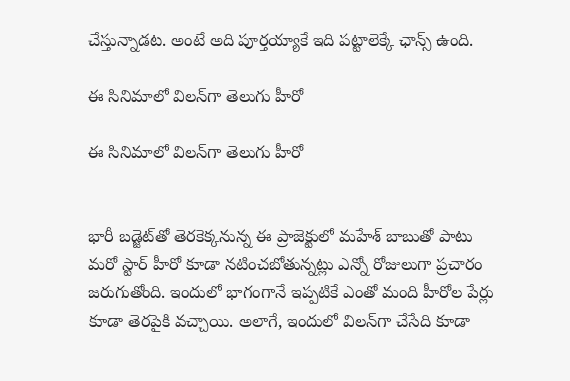చేస్తున్నాడట. అంటే అది పూర్తయ్యాకే ఇది పట్టాలెక్కే ఛాన్స్ ఉంది.

ఈ సినిమాలో విలన్‌గా తెలుగు హీరో

ఈ సినిమాలో విలన్‌గా తెలుగు హీరో


భారీ బడ్జెట్‌తో తెరకెక్కనున్న ఈ ప్రాజెక్టులో మహేశ్ బాబుతో పాటు మరో స్టార్ హీరో కూడా నటించబోతున్నట్లు ఎన్నో రోజులుగా ప్రచారం జరుగుతోంది. ఇందులో భాగంగానే ఇప్పటికే ఎంతో మంది హీరోల పేర్లు కూడా తెరపైకి వచ్చాయి. అలాగే, ఇందులో విలన్‌గా చేసేది కూడా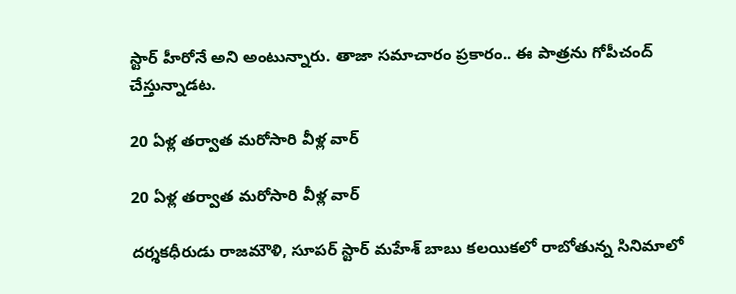స్టార్ హీరోనే అని అంటున్నారు. తాజా సమాచారం ప్రకారం.. ఈ పాత్రను గోపీచంద్ చేస్తున్నాడట.

20 ఏళ్ల తర్వాత మరోసారి వీళ్ల వార్

20 ఏళ్ల తర్వాత మరోసారి వీళ్ల వార్

దర్శకధీరుడు రాజమౌళి, సూపర్ స్టార్ మహేశ్ బాబు కలయికలో రాబోతున్న సినిమాలో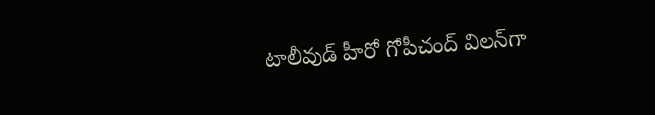టాలీవుడ్ హీరో గోపీచంద్ విలన్‌గా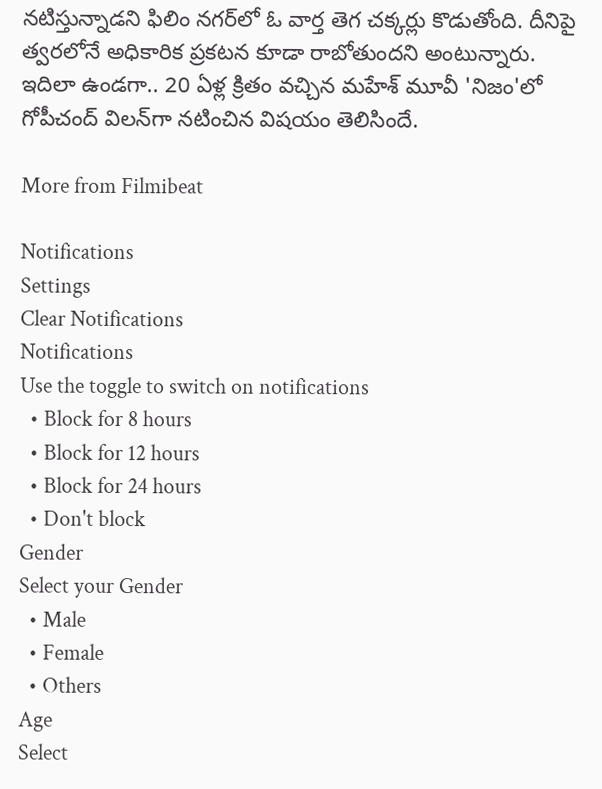నటిస్తున్నాడని ఫిలిం నగర్‌లో ఓ వార్త తెగ చక్కర్లు కొడుతోంది. దీనిపై త్వరలోనే అధికారిక ప్రకటన కూడా రాబోతుందని అంటున్నారు. ఇదిలా ఉండగా.. 20 ఏళ్ల క్రితం వచ్చిన మహేశ్ మూవీ 'నిజం'లో గోపీచంద్ విలన్‌గా నటించిన విషయం తెలిసిందే.

More from Filmibeat

Notifications
Settings
Clear Notifications
Notifications
Use the toggle to switch on notifications
  • Block for 8 hours
  • Block for 12 hours
  • Block for 24 hours
  • Don't block
Gender
Select your Gender
  • Male
  • Female
  • Others
Age
Select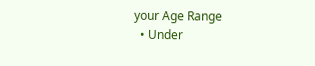your Age Range
  • Under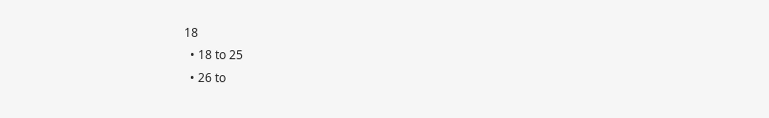18
  • 18 to 25
  • 26 to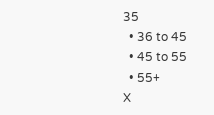35
  • 36 to 45
  • 45 to 55
  • 55+
X